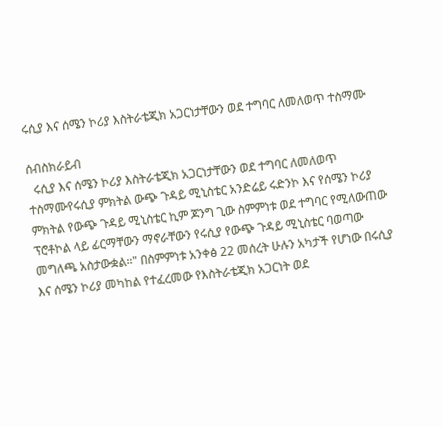ሩሲያ እና ሰሜን ኮሪያ እስትራቴጂክ አጋርነታቸውን ወደ ተግባር ለመለወጥ ተስማሙ

ሰብስክራይብ
  ሩሲያ እና ሰሜን ኮሪያ እስትራቴጂክ አጋርነታቸውን ወደ ተግባር ለመለወጥ ተስማሙየሩሲያ ምክትል ውጭ ጉዳይ ሚኒስቴር አንድሬይ ሩድንኮ እና የሰሜን ኮሪያ ምክትል የውጭ ጉዳይ ሚኒስቴር ኪም ጆንግ ጊው ስምምነቱ ወደ ተግባር የሚለውጠው ፕሮቶኮል ላይ ፊርማቸውን ማኖራቸውን የሩሲያ የውጭ ጉዳይ ሚኒስቴር ባወጣው መግለጫ አስታውቋል።" በስምምነቱ አንቀፅ 22 መሰረት ሁሉን አካታች የሆነው በሩሲያ እና ሰሜን ኮሪያ መካከል የተፈረመው የእስትራቴጂክ አጋርነት ወደ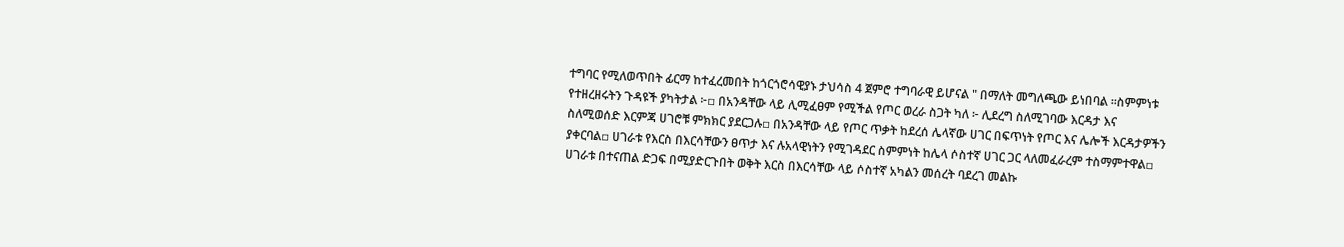ተግባር የሚለወጥበት ፊርማ ከተፈረመበት ከጎርጎሮሳዊያኑ ታህሳስ 4 ጀምሮ ተግባራዊ ይሆናል " በማለት መግለጫው ይነበባል ።ስምምነቱ የተዘረዘሩትን ጉዳዩች ያካትታል ፦▫ በአንዳቸው ላይ ሊሚፈፀም የሚችል የጦር ወረራ ስጋት ካለ ፦ ሊደረግ ስለሚገባው እርዳታ እና ስለሚወሰድ እርምጃ ሀገሮቹ ምክክር ያደርጋሉ▫ በአንዳቸው ላይ የጦር ጥቃት ከደረሰ ሌላኛው ሀገር በፍጥነት የጦር እና ሌሎች እርዳታዎችን ያቀርባል▫ ሀገራቱ የእርስ በእርሳቸውን ፀጥታ እና ሉአላዊነትን የሚገዳደር ስምምነት ከሌላ ሶስተኛ ሀገር ጋር ላለመፈራረም ተስማምተዋል▫ ሀገራቱ በተናጠል ድጋፍ በሚያድርጉበት ወቅት እርስ በእርሳቸው ላይ ሶስተኛ አካልን መሰረት ባደረገ መልኩ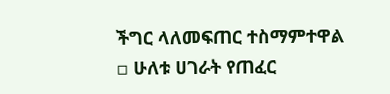ችግር ላለመፍጠር ተስማምተዋል ▫ ሁለቱ ሀገራት የጠፈር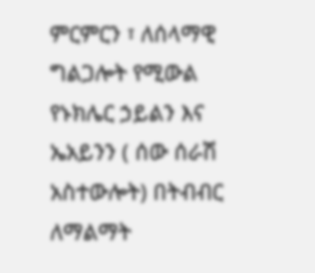ምርምርን ፣ ለሰላማዊ ግልጋሎት የሚውል የኑክሌር ኃይልን እና ኤአይንን ( ሰው ሰራሽ አስተውሎት) በትብብር ለማልማት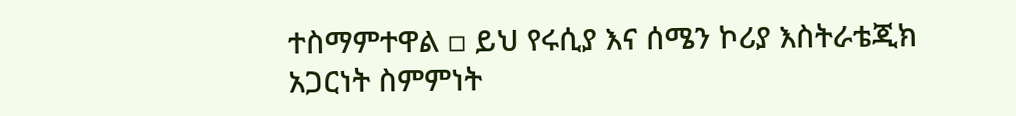ተስማምተዋል ▫ ይህ የሩሲያ እና ሰሜን ኮሪያ እስትራቴጂክ አጋርነት ስምምነት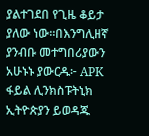ያልተገደበ የጊዜ ቆይታ ያለው ነው።በእንግሊዘኛ ያንብቡ መተግበሪያውን አሁኑኑ ያውርዱ፦ APK ፋይል ሊንክስፑትኒክ ኢትዮጵያን ይወዳጁ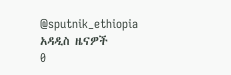@sputnik_ethiopia
አዳዲስ ዜናዎች
0